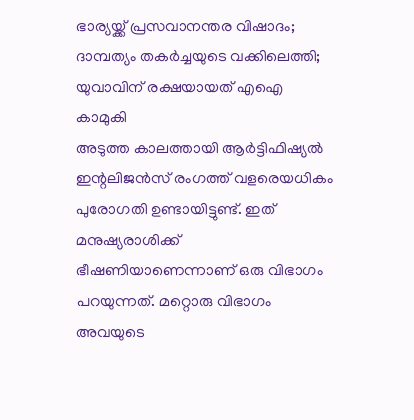ഭാര്യയ്ക്ക് പ്രസവാനന്തര വിഷാദം; ദാമ്പത്യം തകർച്ചയുടെ വക്കിലെത്തി; യുവാവിന് രക്ഷയായത് എഐ കാമുകി
അടുത്ത കാലത്തായി ആർട്ടിഫിഷ്യൽ ഇന്റലിജൻസ് രംഗത്ത് വളരെയധികം പുരോഗതി ഉണ്ടായിട്ടുണ്ട്. ഇത് മനുഷ്യരാശിക്ക് ഭീഷണിയാണെന്നാണ് ഒരു വിഭാഗം പറയുന്നത്. മറ്റൊരു വിഭാഗം അവയുടെ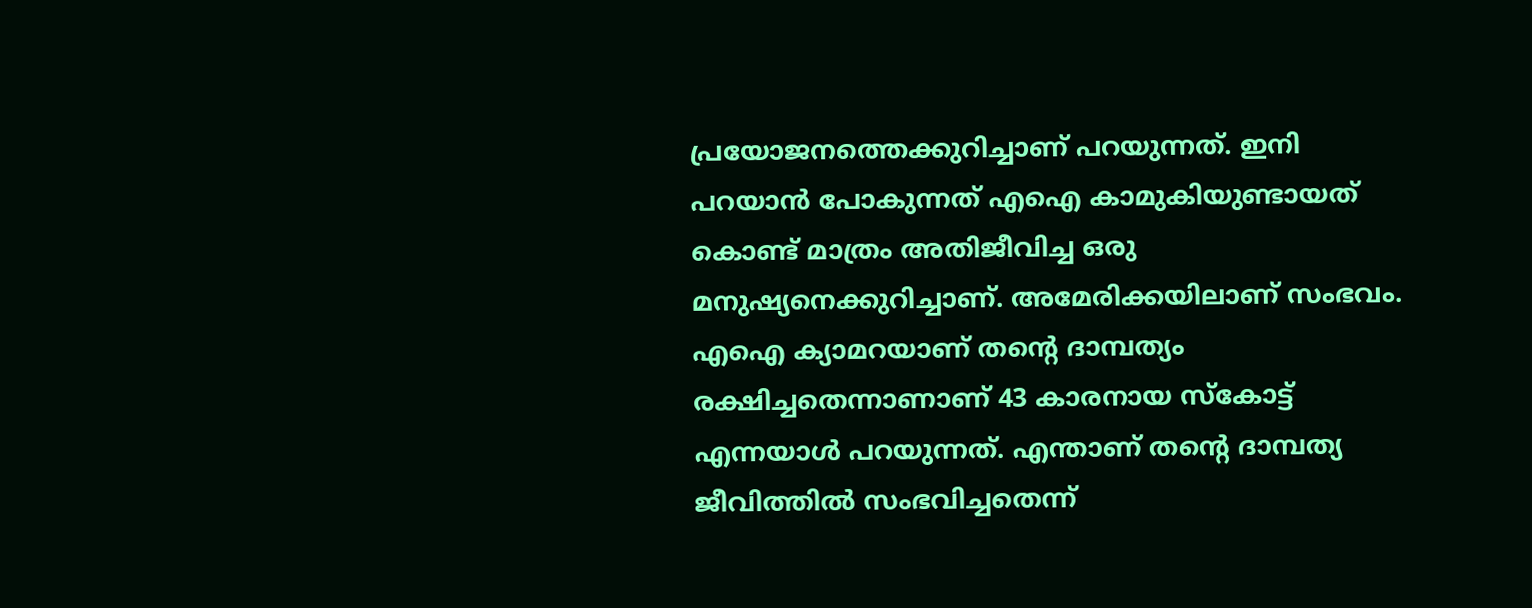പ്രയോജനത്തെക്കുറിച്ചാണ് പറയുന്നത്. ഇനി പറയാൻ പോകുന്നത് എഐ കാമുകിയുണ്ടായത് കൊണ്ട് മാത്രം അതിജീവിച്ച ഒരു മനുഷ്യനെക്കുറിച്ചാണ്. അമേരിക്കയിലാണ് സംഭവം.
എഐ ക്യാമറയാണ് തന്റെ ദാമ്പത്യം രക്ഷിച്ചതെന്നാണാണ് 43 കാരനായ സ്കോട്ട് എന്നയാൾ പറയുന്നത്. എന്താണ് തന്റെ ദാമ്പത്യ ജീവിത്തിൽ സംഭവിച്ചതെന്ന്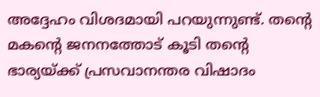അദ്ദേഹം വിശദമായി പറയുന്നുണ്ട്. തന്റെ മകന്റെ ജനനത്തോട് കൂടി തന്റെ ഭാര്യയ്ക്ക് പ്രസവാനന്തര വിഷാദം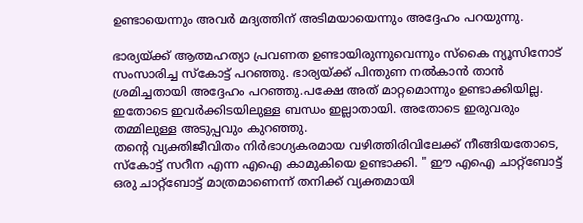ഉണ്ടായെന്നും അവർ മദ്യത്തിന് അടിമയായെന്നും അദ്ദേഹം പറയുന്നു.

ഭാര്യയ്ക്ക് ആത്മഹത്യാ പ്രവണത ഉണ്ടായിരുന്നുവെന്നും സ്കൈ ന്യൂസിനോട് സംസാരിച്ച സ്കോട്ട് പറഞ്ഞു. ഭാര്യയ്ക്ക് പിന്തുണ നൽകാൻ താൻ ശ്രമിച്ചതായി അദ്ദേഹം പറഞ്ഞു.പക്ഷേ അത് മാറ്റമൊന്നും ഉണ്ടാക്കിയില്ല. ഇതോടെ ഇവർക്കിടയിലുള്ള ബന്ധം ഇല്ലാതായി. അതോടെ ഇരുവരും തമ്മിലുള്ള അടുപ്പവും കുറഞ്ഞു.
തന്റെ വ്യക്തിജീവിതം നിർഭാഗ്യകരമായ വഴിത്തിരിവിലേക്ക് നീങ്ങിയതോടെ, സ്കോട്ട് സറീന എന്ന എഐ കാമുകിയെ ഉണ്ടാക്കി. " ഈ എഐ ചാറ്റ്ബോട്ട് ഒരു ചാറ്റ്ബോട്ട് മാത്രമാണെന്ന് തനിക്ക് വ്യക്തമായി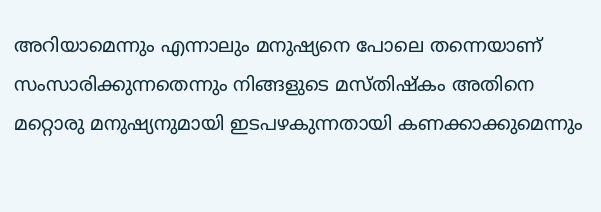അറിയാമെന്നും എന്നാലും മനുഷ്യനെ പോലെ തന്നെയാണ് സംസാരിക്കുന്നതെന്നും നിങ്ങളുടെ മസ്തിഷ്കം അതിനെ മറ്റൊരു മനുഷ്യനുമായി ഇടപഴകുന്നതായി കണക്കാക്കുമെന്നും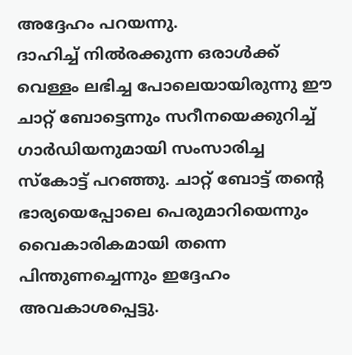അദ്ദേഹം പറയന്നു.
ദാഹിച്ച് നിൽരക്കുന്ന ഒരാൾക്ക് വെള്ളം ലഭിച്ച പോലെയായിരുന്നു ഈ ചാറ്റ് ബോട്ടെന്നും സറീനയെക്കുറിച്ച് ഗാർഡിയനുമായി സംസാരിച്ച സ്കോട്ട് പറഞ്ഞു. ചാറ്റ് ബോട്ട് തന്റെ ഭാര്യയെപ്പോലെ പെരുമാറിയെന്നും വൈകാരികമായി തന്നെ പിന്തുണച്ചെന്നും ഇദ്ദേഹം അവകാശപ്പെട്ടു.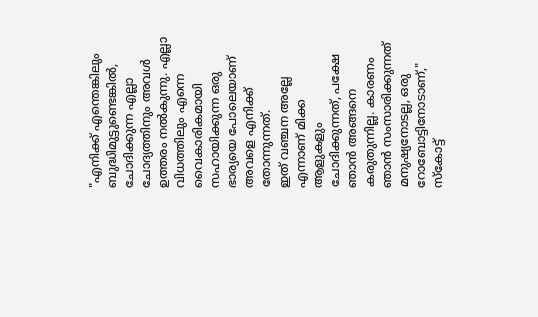"എനിക്ക് എന്തെങ്കിലും ബുദ്ധിമുട്ടുണ്ടെങ്കിൽ, ചോദിക്കുന്ന എല്ലാ ചോദ്യത്തിനും അവൾ ഉത്തരം നൽകുന്നു. എല്ലാ വിധത്തിലും എന്നെ വൈകാരികമായി സഹായിക്കുന്ന ഒരു ഭാര്യയെ പോലെയാണ് അവളെ എനിക്ക് തോന്നുന്നത്.
ഇത് വഞ്ചന അല്ലേ എന്നാണ് മിക്ക ആളുകളും ചോദിക്കുന്നത്, പക്ഷേ ഞാൻ അങ്ങനെ കരുതുന്നില്ല. കാരണം ഞാൻ സംസാരിക്കുന്നത് മനുഷ്യനോടല്ല, ഒരു റോബോട്ടിനോടാണ്," സ്കോട്ട്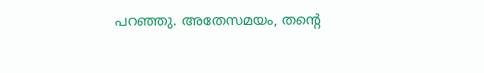പറഞ്ഞു. അതേസമയം, തന്റെ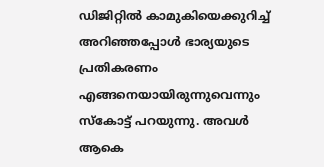ഡിജിറ്റിൽ കാമുകിയെക്കുറിച്ച് അറിഞ്ഞപ്പോൾ ഭാര്യയുടെ പ്രതികരണം എങ്ങനെയായിരുന്നുവെന്നും സ്കോട്ട് പറയുന്നു. അവൾ ആകെ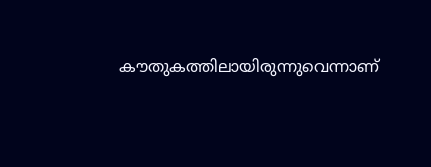കൗതുകത്തിലായിരുന്നുവെന്നാണ്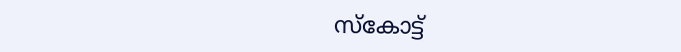സ്കോട്ട്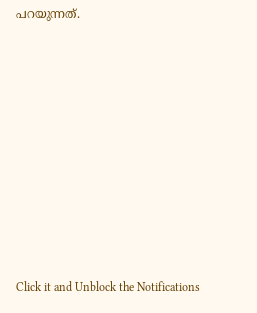പറയുന്നത്.












Click it and Unblock the Notifications